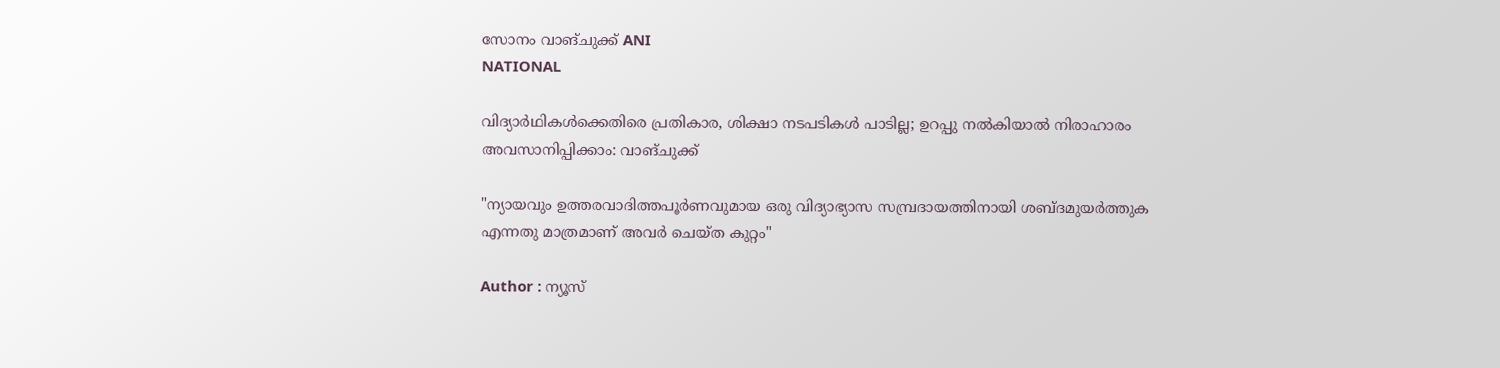സോനം വാങ്ചുക്ക് ANI
NATIONAL

വിദ്യാര്‍ഥികള്‍ക്കെതിരെ പ്രതികാര, ശിക്ഷാ നടപടികള്‍ പാടില്ല; ഉറപ്പു നല്‍കിയാല്‍ നിരാഹാരം അവസാനിപ്പിക്കാം: വാങ്ചുക്ക്

"ന്യായവും ഉത്തരവാദിത്തപൂര്‍ണവുമായ ഒരു വിദ്യാഭ്യാസ സമ്പ്രദായത്തിനായി ശബ്ദമുയർത്തുക എന്നതു മാത്രമാണ് അവര്‍ ചെയ്ത കുറ്റം"

Author : ന്യൂസ്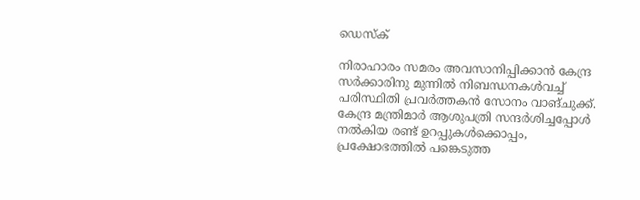ഡെസ്ക്

നിരാഹാരം സമരം അവസാനിപ്പിക്കാന്‍ കേന്ദ്ര സര്‍ക്കാരിനു മുന്നില്‍ നിബന്ധനകള്‍വച്ച് പരിസ്ഥിതി പ്രവര്‍ത്തകന്‍ സോനം വാങ്ചുക്ക്. കേന്ദ്ര മന്ത്രിമാര്‍ ആശുപത്രി സന്ദര്‍ശിച്ചപ്പോള്‍ നല്‍കിയ രണ്ട് ഉറപ്പുകള്‍ക്കൊപ്പം, പ്രക്ഷോഭത്തില്‍ പങ്കെടുത്ത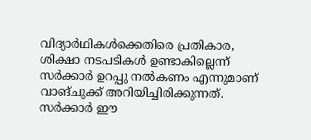വിദ്യാര്‍ഥികള്‍ക്കെതിരെ പ്രതികാര, ശിക്ഷാ നടപടികള്‍ ഉണ്ടാകില്ലെന്ന് സര്‍ക്കാര്‍ ഉറപ്പു നല്‍കണം എന്നുമാണ് വാങ്ചുക്ക് അറിയിച്ചിരിക്കുന്നത്. സര്‍ക്കാര്‍ ഈ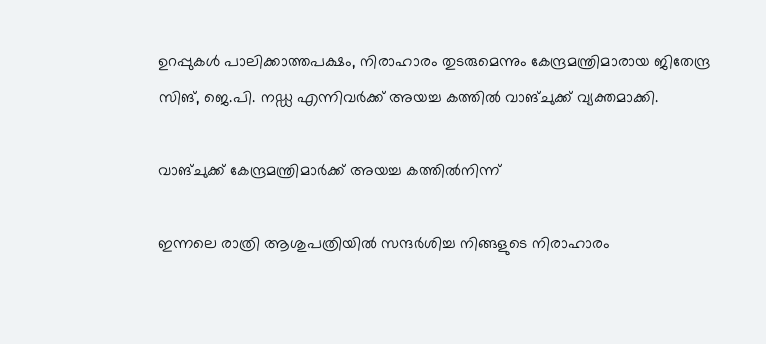ഉറപ്പുകള്‍ പാലിക്കാത്തപക്ഷം, നിരാഹാരം തുടരുമെന്നും കേന്ദ്രമന്ത്രിമാരായ ജിതേന്ദ്ര സിങ്, ജെ.പി. നഡ്ഡ എന്നിവര്‍ക്ക് അയച്ച കത്തില്‍ വാങ്ചുക്ക് വ്യക്തമാക്കി.

വാങ്ചുക്ക് കേന്ദ്രമന്ത്രിമാര്‍ക്ക് അയച്ച കത്തില്‍നിന്ന്

ഇന്നലെ രാത്രി ആശുപത്രിയില്‍ സന്ദര്‍ശിച്ച നിങ്ങളുടെ നിരാഹാരം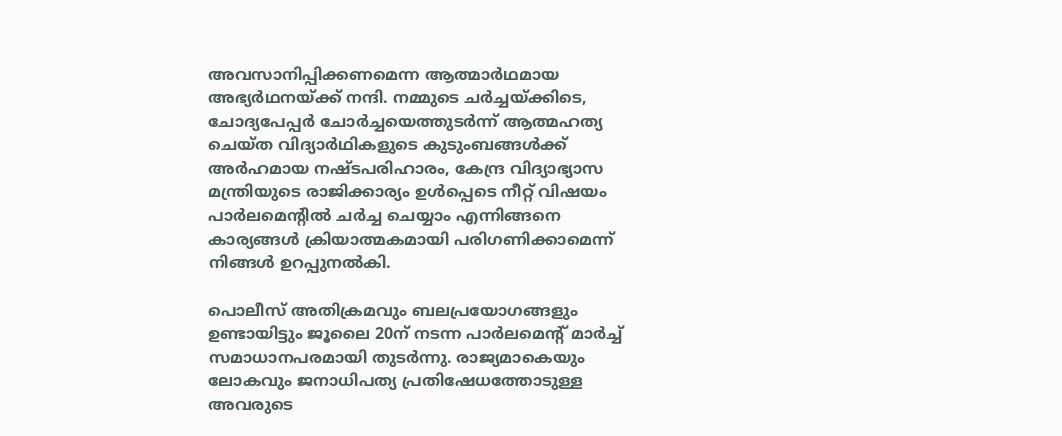അവസാനിപ്പിക്കണമെന്ന ആത്മാര്‍ഥമായ അഭ്യര്‍ഥനയ്ക്ക് നന്ദി. നമ്മുടെ ചര്‍ച്ചയ്ക്കിടെ, ചോദ്യപേപ്പര്‍ ചോര്‍ച്ചയെത്തുടര്‍ന്ന് ആത്മഹത്യ ചെയ്ത വിദ്യാര്‍ഥികളുടെ കുടുംബങ്ങള്‍ക്ക് അര്‍ഹമായ നഷ്ടപരിഹാരം, കേന്ദ്ര വിദ്യാഭ്യാസ മന്ത്രിയുടെ രാജിക്കാര്യം ഉള്‍പ്പെടെ നീറ്റ് വിഷയം പാര്‍ലമെന്റില്‍ ചര്‍ച്ച ചെയ്യാം എന്നിങ്ങനെ കാര്യങ്ങള്‍ ക്രിയാത്മകമായി പരിഗണിക്കാമെന്ന് നിങ്ങള്‍ ഉറപ്പുനല്‍കി.

പൊലീസ് അതിക്രമവും ബലപ്രയോഗങ്ങളും ഉണ്ടായിട്ടും ജൂലൈ 20ന് നടന്ന പാര്‍ലമെന്റ് മാര്‍ച്ച് സമാധാനപരമായി തുടര്‍ന്നു. രാജ്യമാകെയും ലോകവും ജനാധിപത്യ പ്രതിഷേധത്തോടുള്ള അവരുടെ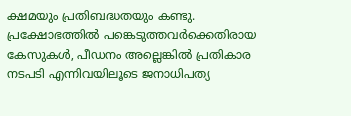ക്ഷമയും പ്രതിബദ്ധതയും കണ്ടു. പ്രക്ഷോഭത്തില്‍ പങ്കെടുത്തവര്‍ക്കെതിരായ കേസുകള്‍, പീഡനം അല്ലെങ്കില്‍ പ്രതികാര നടപടി എന്നിവയിലൂടെ ജനാധിപത്യ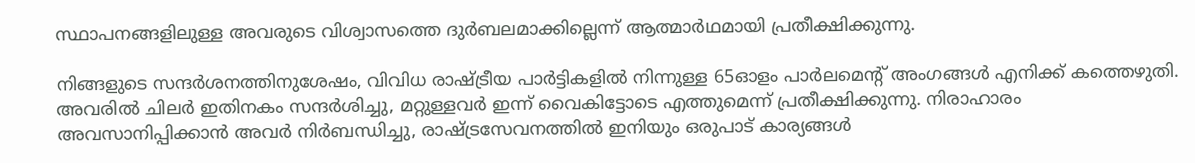സ്ഥാപനങ്ങളിലുള്ള അവരുടെ വിശ്വാസത്തെ ദുര്‍ബലമാക്കില്ലെന്ന് ആത്മാര്‍ഥമായി പ്രതീക്ഷിക്കുന്നു.

നിങ്ങളുടെ സന്ദർശനത്തിനുശേഷം, വിവിധ രാഷ്ട്രീയ പാർട്ടികളിൽ നിന്നുള്ള 65ഓളം പാർലമെന്റ് അംഗങ്ങൾ എനിക്ക് കത്തെഴുതി. അവരില്‍ ചിലർ ഇതിനകം സന്ദര്‍ശിച്ചു, മറ്റുള്ളവര്‍ ഇന്ന് വൈകിട്ടോടെ എത്തുമെന്ന് പ്രതീക്ഷിക്കുന്നു. നിരാഹാരം അവസാനിപ്പിക്കാൻ അവര്‍ നിർബന്ധിച്ചു, രാഷ്ട്രസേവനത്തിൽ ഇനിയും ഒരുപാട് കാര്യങ്ങൾ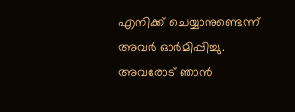എനിക്ക് ചെയ്യാനുണ്ടെന്ന് അവര്‍ ഓര്‍മിപ്പിച്ചു. അവരോട് ഞാന്‍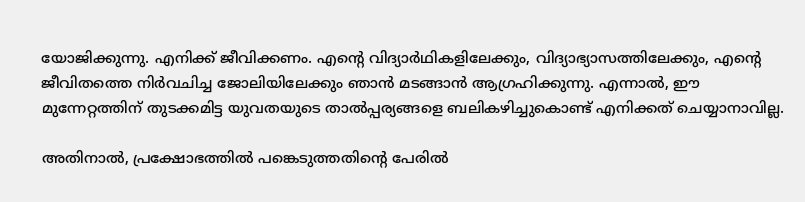യോജിക്കുന്നു. എനിക്ക് ജീവിക്കണം. എന്റെ വിദ്യാർഥികളിലേക്കും, വിദ്യാഭ്യാസത്തിലേക്കും, എന്റെ ജീവിതത്തെ നിർവചിച്ച ജോലിയിലേക്കും ഞാൻ മടങ്ങാൻ ആഗ്രഹിക്കുന്നു. എന്നാല്‍, ഈ മുന്നേറ്റത്തിന് തുടക്കമിട്ട യുവതയുടെ താല്‍പ്പര്യങ്ങളെ ബലികഴിച്ചുകൊണ്ട് എനിക്കത് ചെയ്യാനാവില്ല.

അതിനാൽ, പ്രക്ഷോഭത്തില്‍ പങ്കെടുത്തതിന്റെ പേരില്‍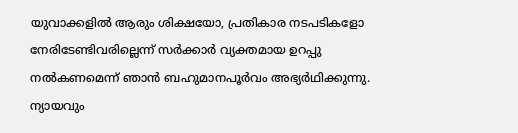യുവാക്കളില്‍ ആരും ശിക്ഷയോ, പ്രതികാര നടപടികളോ നേരിടേണ്ടിവരില്ലെന്ന് സര്‍ക്കാര്‍ വ്യക്തമായ ഉറപ്പു നല്‍കണമെന്ന് ഞാന്‍ ബഹുമാനപൂര്‍വം അഭ്യര്‍ഥിക്കുന്നു. ന്യായവും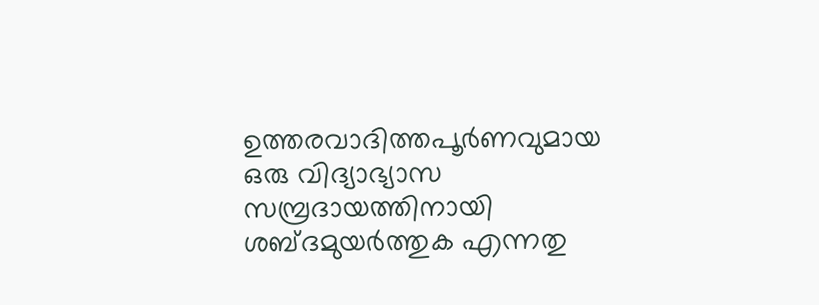ഉത്തരവാദിത്തപൂര്‍ണവുമായ ഒരു വിദ്യാഭ്യാസ സമ്പ്രദായത്തിനായി ശബ്ദമുയർത്തുക എന്നതു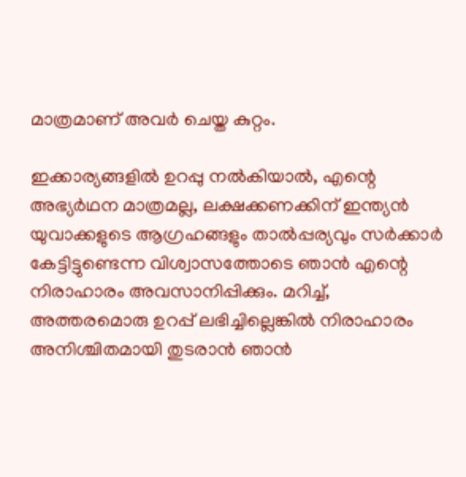മാത്രമാണ് അവര്‍ ചെയ്ത കുറ്റം.

ഇക്കാര്യങ്ങളില്‍ ഉറപ്പു നല്‍കിയാല്‍, എന്റെ അഭ്യര്‍ഥന മാത്രമല്ല, ലക്ഷക്കണക്കിന് ഇന്ത്യന്‍ യുവാക്കളുടെ ആഗ്രഹങ്ങളും താല്‍പ്പര്യവും സര്‍ക്കാര്‍ കേട്ടിട്ടുണ്ടെന്ന വിശ്വാസത്തോടെ ഞാന്‍ എന്റെ നിരാഹാരം അവസാനിപ്പിക്കും. മറിച്ച്, അത്തരമൊരു ഉറപ്പ് ലഭിച്ചില്ലെങ്കില്‍ നിരാഹാരം അനിശ്ചിതമായി തുടരാന്‍ ഞാന്‍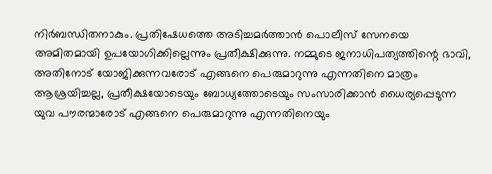നിര്‍ബന്ധിതനാകും. പ്രതിഷേധത്തെ അടിച്ചമര്‍ത്താന്‍ പൊലീസ് സേനയെ അമിതമായി ഉപയോഗിക്കില്ലെന്നും പ്രതീക്ഷിക്കുന്നു. നമ്മുടെ ജനാധിപത്യത്തിന്റെ ഭാവി, അതിനോട് യോജിക്കുന്നവരോട് എങ്ങനെ പെരുമാറുന്നു എന്നതിനെ മാത്രം ആശ്രയിച്ചല്ല, പ്രതീക്ഷയോടെയും ബോധ്യത്തോടെയും സംസാരിക്കാന്‍ ധൈര്യപ്പെടുന്ന യുവ പൗരന്മാരോട് എങ്ങനെ പെരുമാറുന്നു എന്നതിനെയും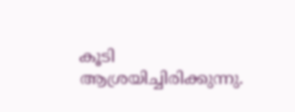കൂടി ആശ്രയിച്ചിരിക്കുന്നു.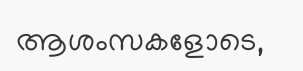ആശംസകളോടെ,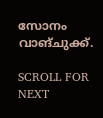സോനം വാങ്ചുക്ക്.

SCROLL FOR NEXT